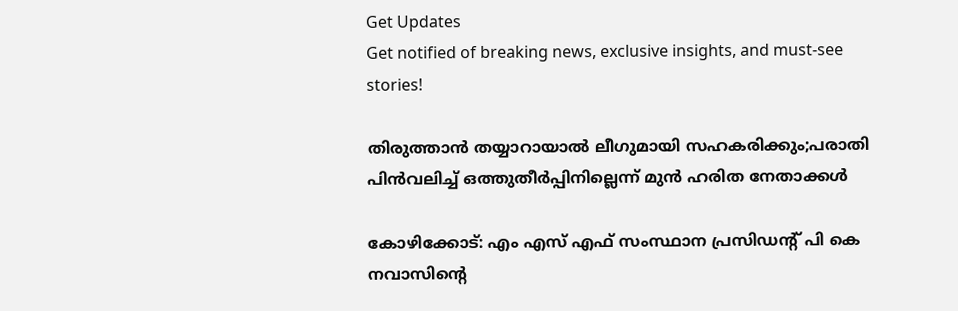Get Updates
Get notified of breaking news, exclusive insights, and must-see stories!

തിരുത്താന്‍ തയ്യാറായാല്‍ ലീഗുമായി സഹകരിക്കും;പരാതി പിന്‍വലിച്ച് ഒത്തുതീര്‍പ്പിനില്ലെന്ന് മുന്‍ ഹരിത നേതാക്കള്‍

കോഴിക്കോട്: എം എസ് എഫ് സംസ്ഥാന പ്രസിഡന്റ് പി കെ നവാസിന്റെ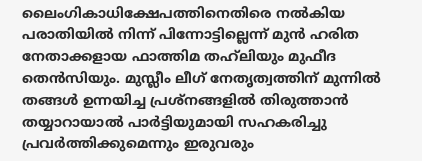ലൈംഗികാധിക്ഷേപത്തിനെതിരെ നല്‍കിയ പരാതിയില്‍ നിന്ന് പിന്നോട്ടില്ലെന്ന് മുന്‍ ഹരിത നേതാക്കളായ ഫാത്തിമ തഹ്‌ലിയും മുഫീദ തെന്‍സിയും. മുസ്ലീം ലീഗ് നേതൃത്വത്തിന് മുന്നില്‍ തങ്ങള്‍ ഉന്നയിച്ച പ്രശ്‌നങ്ങളില്‍ തിരുത്താന്‍ തയ്യാറായാല്‍ പാര്‍ട്ടിയുമായി സഹകരിച്ചു പ്രവര്‍ത്തിക്കുമെന്നും ഇരുവരും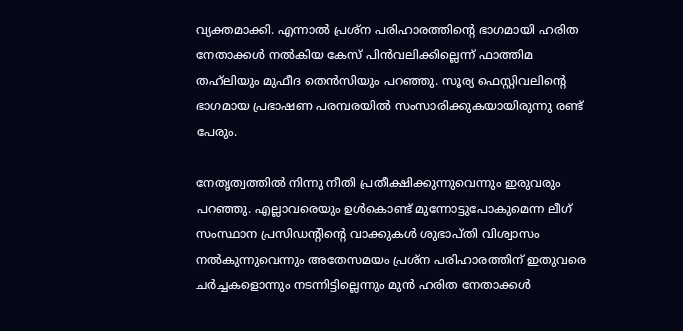വ്യക്തമാക്കി. എന്നാല്‍ പ്രശ്ന പരിഹാരത്തിന്റെ ഭാഗമായി ഹരിത നേതാക്കള്‍ നല്‍കിയ കേസ് പിന്‍വലിക്കില്ലെന്ന് ഫാത്തിമ തഹ്‌ലിയും മുഫീദ തെന്‍സിയും പറഞ്ഞു. സൂര്യ ഫെസ്റ്റിവലിന്റെ ഭാഗമായ പ്രഭാഷണ പരമ്പരയില്‍ സംസാരിക്കുകയായിരുന്നു രണ്ട് പേരും.

നേതൃത്വത്തില്‍ നിന്നു നീതി പ്രതീക്ഷിക്കുന്നുവെന്നും ഇരുവരും പറഞ്ഞു. എല്ലാവരെയും ഉള്‍കൊണ്ട് മുന്നോട്ടുപോകുമെന്ന ലീഗ് സംസ്ഥാന പ്രസിഡന്റിന്റെ വാക്കുകള്‍ ശുഭാപ്തി വിശ്വാസം നല്‍കുന്നുവെന്നും അതേസമയം പ്രശ്ന പരിഹാരത്തിന് ഇതുവരെ ചര്‍ച്ചകളൊന്നും നടന്നിട്ടില്ലെന്നും മുന്‍ ഹരിത നേതാക്കള്‍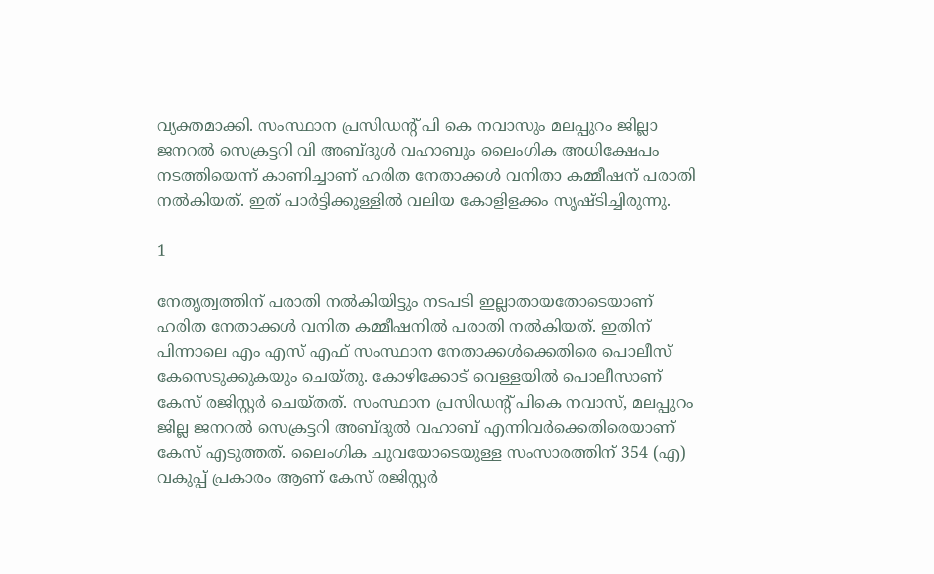വ്യക്തമാക്കി. സംസ്ഥാന പ്രസിഡന്റ് പി കെ നവാസും മലപ്പുറം ജില്ലാ ജനറല്‍ സെക്രട്ടറി വി അബ്ദുള്‍ വഹാബും ലൈംഗിക അധിക്ഷേപം നടത്തിയെന്ന് കാണിച്ചാണ് ഹരിത നേതാക്കള്‍ വനിതാ കമ്മീഷന് പരാതി നല്‍കിയത്. ഇത് പാര്‍ട്ടിക്കുള്ളില്‍ വലിയ കോളിളക്കം സൃഷ്ടിച്ചിരുന്നു.

1

നേതൃത്വത്തിന് പരാതി നല്‍കിയിട്ടും നടപടി ഇല്ലാതായതോടെയാണ് ഹരിത നേതാക്കള്‍ വനിത കമ്മീഷനില്‍ പരാതി നല്‍കിയത്. ഇതിന് പിന്നാലെ എം എസ് എഫ് സംസ്ഥാന നേതാക്കള്‍ക്കെതിരെ പൊലീസ് കേസെടുക്കുകയും ചെയ്തു. കോഴിക്കോട് വെള്ളയില്‍ പൊലീസാണ് കേസ് രജിസ്റ്റര്‍ ചെയ്തത്. സംസ്ഥാന പ്രസിഡന്റ് പികെ നവാസ്, മലപ്പുറം ജില്ല ജനറല്‍ സെക്രട്ടറി അബ്ദുല്‍ വഹാബ് എന്നിവര്‍ക്കെതിരെയാണ് കേസ് എടുത്തത്. ലൈംഗിക ചുവയോടെയുള്ള സംസാരത്തിന് 354 (എ) വകുപ്പ് പ്രകാരം ആണ് കേസ് രജിസ്റ്റര്‍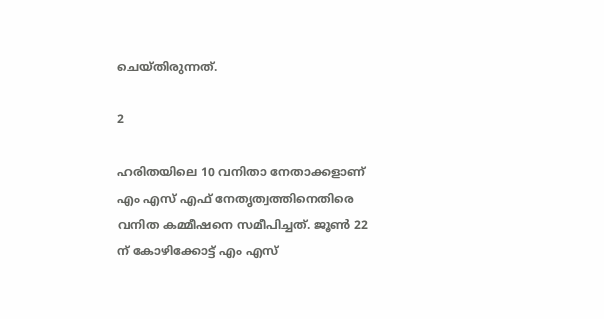ചെയ്തിരുന്നത്.

2

ഹരിതയിലെ 10 വനിതാ നേതാക്കളാണ് എം എസ് എഫ് നേതൃത്വത്തിനെതിരെ വനിത കമ്മീഷനെ സമീപിച്ചത്. ജൂണ്‍ 22 ന് കോഴിക്കോട്ട് എം എസ്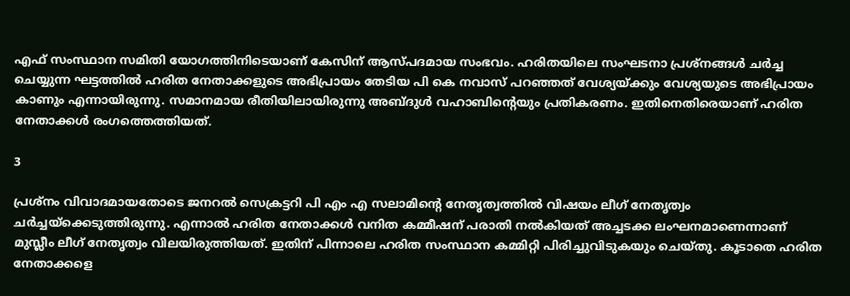എഫ് സംസ്ഥാന സമിതി യോഗത്തിനിടെയാണ് കേസിന് ആസ്പദമായ സംഭവം. ഹരിതയിലെ സംഘടനാ പ്രശ്നങ്ങള്‍ ചര്‍ച്ച ചെയ്യുന്ന ഘട്ടത്തില്‍ ഹരിത നേതാക്കളുടെ അഭിപ്രായം തേടിയ പി കെ നവാസ് പറഞ്ഞത് വേശ്യയ്ക്കും വേശ്യയുടെ അഭിപ്രായം കാണും എന്നായിരുന്നു. സമാനമായ രീതിയിലായിരുന്നു അബ്ദുള്‍ വഹാബിന്റെയും പ്രതികരണം. ഇതിനെതിരെയാണ് ഹരിത നേതാക്കള്‍ രംഗത്തെത്തിയത്.

3

പ്രശ്‌നം വിവാദമായതോടെ ജനറല്‍ സെക്രട്ടറി പി എം എ സലാമിന്റെ നേതൃത്വത്തില്‍ വിഷയം ലീഗ് നേതൃത്വം ചര്‍ച്ചയ്‌ക്കെടുത്തിരുന്നു. എന്നാല്‍ ഹരിത നേതാക്കള്‍ വനിത കമ്മീഷന് പരാതി നല്‍കിയത് അച്ചടക്ക ലംഘനമാണെന്നാണ് മുസ്ലീം ലീഗ് നേതൃത്വം വിലയിരുത്തിയത്. ഇതിന് പിന്നാലെ ഹരിത സംസ്ഥാന കമ്മിറ്റി പിരിച്ചുവിടുകയും ചെയ്തു. കൂടാതെ ഹരിത നേതാക്കളെ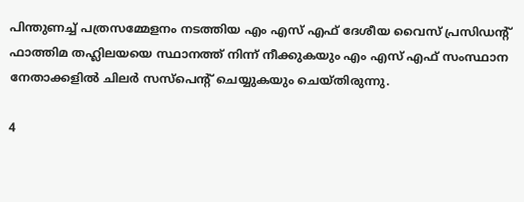പിന്തുണച്ച് പത്രസമ്മേളനം നടത്തിയ എം എസ് എഫ് ദേശീയ വൈസ് പ്രസിഡന്റ് ഫാത്തിമ തഹ്ലിലയയെ സ്ഥാനത്ത് നിന്ന് നീക്കുകയും എം എസ് എഫ് സംസ്ഥാന നേതാക്കളില്‍ ചിലര്‍ സസ്‌പെന്റ് ചെയ്യുകയും ചെയ്തിരുന്നു.

4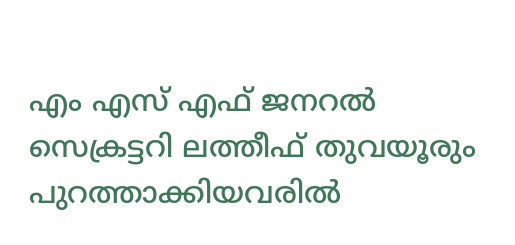എം എസ് എഫ് ജനറല്‍ സെക്രട്ടറി ലത്തീഫ് തുവയൂരും പുറത്താക്കിയവരില്‍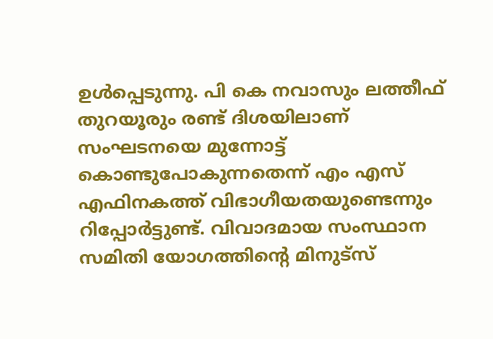ഉള്‍പ്പെടുന്നു. പി കെ നവാസും ലത്തീഫ് തുറയൂരും രണ്ട് ദിശയിലാണ് സംഘടനയെ മുന്നോട്ട് കൊണ്ടുപോകുന്നതെന്ന് എം എസ് എഫിനകത്ത് വിഭാഗീയതയുണ്ടെന്നും റിപ്പോര്‍ട്ടുണ്ട്. വിവാദമായ സംസ്ഥാന സമിതി യോഗത്തിന്റെ മിനുട്‌സ്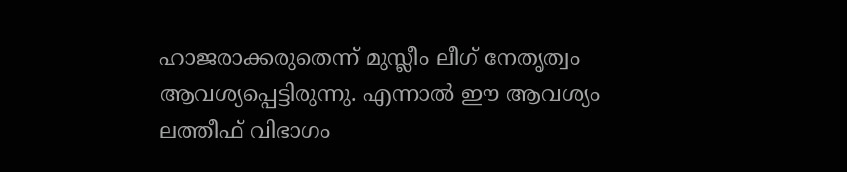ഹാജരാക്കരുതെന്ന് മുസ്ലീം ലീഗ് നേതൃത്വം ആവശ്യപ്പെട്ടിരുന്നു. എന്നാല്‍ ഈ ആവശ്യം ലത്തീഫ് വിഭാഗം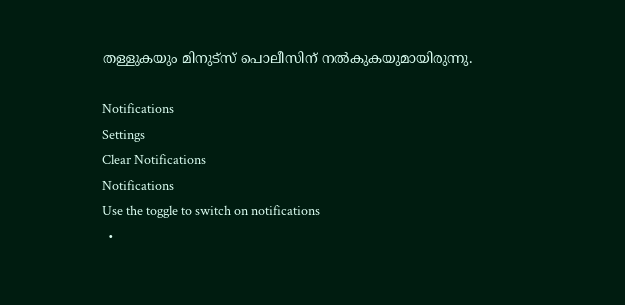തള്ളുകയും മിനുട്‌സ് പൊലീസിന് നല്‍കുകയുമായിരുന്നു.

Notifications
Settings
Clear Notifications
Notifications
Use the toggle to switch on notifications
  •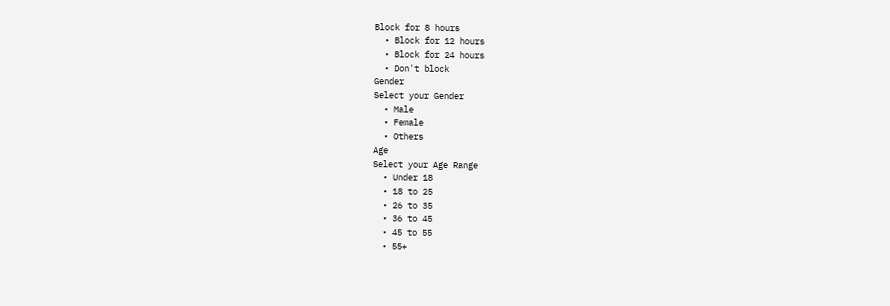Block for 8 hours
  • Block for 12 hours
  • Block for 24 hours
  • Don't block
Gender
Select your Gender
  • Male
  • Female
  • Others
Age
Select your Age Range
  • Under 18
  • 18 to 25
  • 26 to 35
  • 36 to 45
  • 45 to 55
  • 55+